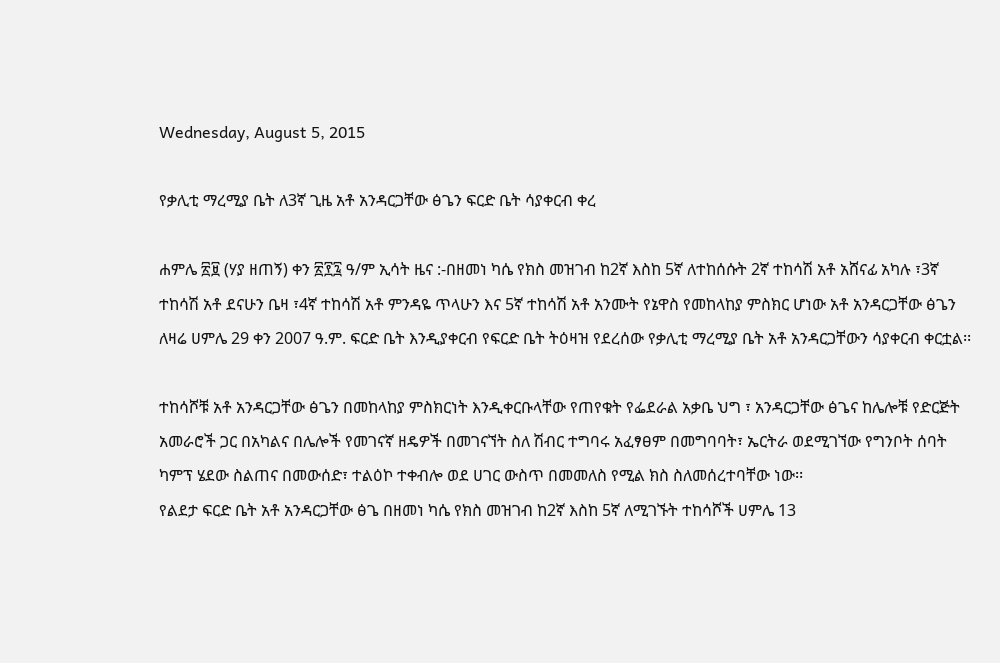Wednesday, August 5, 2015

የቃሊቲ ማረሚያ ቤት ለ3ኛ ጊዜ አቶ አንዳርጋቸው ፅጌን ፍርድ ቤት ሳያቀርብ ቀረ

ሐምሌ ፳፱ (ሃያ ዘጠኝ) ቀን ፳፻፯ ዓ/ም ኢሳት ዜና :-በዘመነ ካሴ የክስ መዝገብ ከ2ኛ እስከ 5ኛ ለተከሰሱት 2ኛ ተከሳሽ አቶ አሸናፊ አካሉ ፣3ኛ ተከሳሽ አቶ ደናሁን ቤዛ ፣4ኛ ተከሳሽ አቶ ምንዳዬ ጥላሁን እና 5ኛ ተከሳሽ አቶ አንሙት የኔዋስ የመከላከያ ምስክር ሆነው አቶ አንዳርጋቸው ፅጌን ለዛሬ ሀምሌ 29 ቀን 2007 ዓ.ም. ፍርድ ቤት እንዲያቀርብ የፍርድ ቤት ትዕዛዝ የደረሰው የቃሊቲ ማረሚያ ቤት አቶ አንዳርጋቸውን ሳያቀርብ ቀርቷል፡፡

ተከሳሾቹ አቶ አንዳርጋቸው ፅጌን በመከላከያ ምስክርነት እንዲቀርቡላቸው የጠየቁት የፌደራል አቃቤ ህግ ፣ አንዳርጋቸው ፅጌና ከሌሎቹ የድርጅት አመራሮች ጋር በአካልና በሌሎች የመገናኛ ዘዴዎች በመገናኘት ስለ ሽብር ተግባሩ አፈፃፀም በመግባባት፣ ኤርትራ ወደሚገኘው የግንቦት ሰባት ካምፕ ሄደው ስልጠና በመውሰድ፣ ተልዕኮ ተቀብሎ ወደ ሀገር ውስጥ በመመለስ የሚል ክስ ስለመሰረተባቸው ነው፡፡
የልደታ ፍርድ ቤት አቶ አንዳርጋቸው ፅጌ በዘመነ ካሴ የክስ መዝገብ ከ2ኛ እስከ 5ኛ ለሚገኙት ተከሳሾች ሀምሌ 13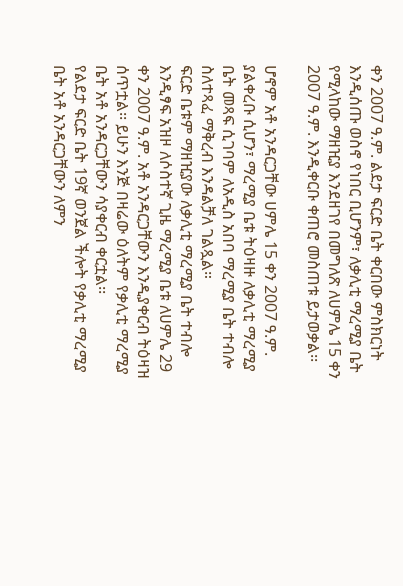ቀን 2007 ዓ.ም. ልደታ ፍርድ ቤት ቀርበው ምስክርነት እንዲሰጡ ወስኖ የነበር ቢሆንም፣ ለቃሊቲ ማረሚያ ቤት የሚላከው ማዘዢያ እንደዘገየ በመግለጽ ለሀምሌ 15 ቀን 2007 ዓ.ም. እንዲቀርቡ ቀጠሮ መስጠቱ ይታወቃል፡፡

ሆኖም አቶ አንዳርጋቸው ሀምሌ 15 ቀን 2007 ዓ.ም. ያልቀረቡ ሲሆን፣ ማረሚያ ቤቱ ትዕዛዙ ለቃሊቲ ማረሚያ ቤት መጻፍ ሲገባም ለአዲስ አበባ ማረሚያ ቤት ተብሎ ስለተጻፈ ማቅረብ እንዳልቻለ ገልጿል።
ፍርድ ቤቱም ማዘዢያው ለቃሊቲ ማረሚያ ቤት ተብሎ እንዲፃፍ አዝዞ ለሶስተኛ ጊዜ ማረሚያ ቤቱ ለሀምሌ 29 ቀን 2007 ዓ.ም. አቶ አንዳርጋቸውን እንዲያቀርብ ትዕዛዝ ሰጥቷል፡፡ ይሁን እንጅ በዛሬው ዕለትም የቃሊቲ ማረሚያ ቤት አቶ አንዳርጋቸውን ሳያቀርብ ቀርቷል፡፡
የልደታ ፍርድ ቤት 19ኛ ወንጀል ችሎት የቃሊቲ ማረሚያ ቤት አቶ አንዳርጋቸውን ለምን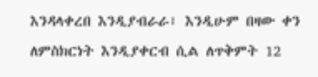እንዳላቀረበ እንዲያብራራ፣ እንዲሁም በዛው ቀን ለምስክርነት እንዲያቀርብ ሲል ለጥቅምት 12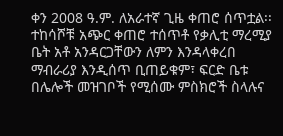ቀን 2008 ዓ.ም. ለአራተኛ ጊዜ ቀጠሮ ሰጥቷል፡፡
ተከሳሾቹ አጭር ቀጠሮ ተሰጥቶ የቃሊቲ ማረሚያ ቤት አቶ አንዳርጋቸውን ለምን እንዳላቀረበ ማብራሪያ እንዲሰጥ ቢጠይቁም፣ ፍርድ ቤቱ በሌሎች መዝገቦች የሚሰሙ ምስክሮች ስላሉና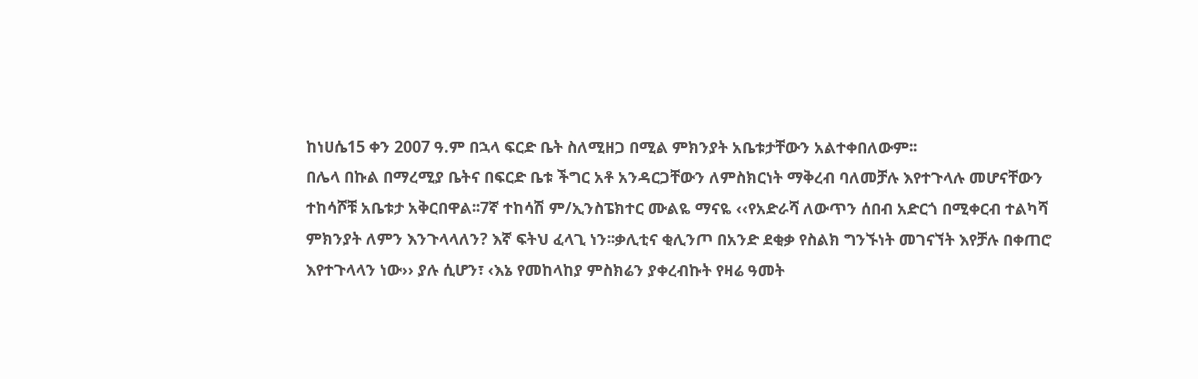ከነሀሴ15 ቀን 2007 ዓ.ም በኋላ ፍርድ ቤት ስለሚዘጋ በሚል ምክንያት አቤቱታቸውን አልተቀበለውም፡፡
በሌላ በኩል በማረሚያ ቤትና በፍርድ ቤቱ ችግር አቶ አንዳርጋቸውን ለምስክርነት ማቅረብ ባለመቻሉ እየተጉላሉ መሆናቸውን ተከሳሾቹ አቤቱታ አቅርበዋል፡፡7ኛ ተከሳሽ ም/ኢንስፔክተር ሙልዬ ማናዬ ‹‹የአድራሻ ለውጥን ሰበብ አድርጎ በሚቀርብ ተልካሻ ምክንያት ለምን እንጉላላለን? እኛ ፍትህ ፈላጊ ነን፡፡ቃሊቲና ቂሊንጦ በአንድ ደቂቃ የስልክ ግንኙነት መገናኘት እየቻሉ በቀጠሮ እየተጉላላን ነው›› ያሉ ሲሆን፣ ‹እኔ የመከላከያ ምስክሬን ያቀረብኩት የዛሬ ዓመት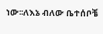ነው፡፡ለእኔ ብለው ቤተሰቦቼ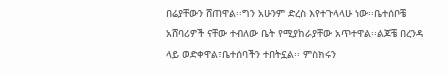በሬያቸውን ሸጠዋል፡፡ግን አሁንም ድረስ እየተጉላላሁ ነው፡፡ቤተሰቦቼ አሸባሪዎች ናቸው ተብለው ቤት የሚያከራያቸው አጥተዋል፡፡ልጆቼ በረንዳ ላይ ወድቀዋል፣ቤተሰባችን ተበትኗል፡፡ ምስክሩን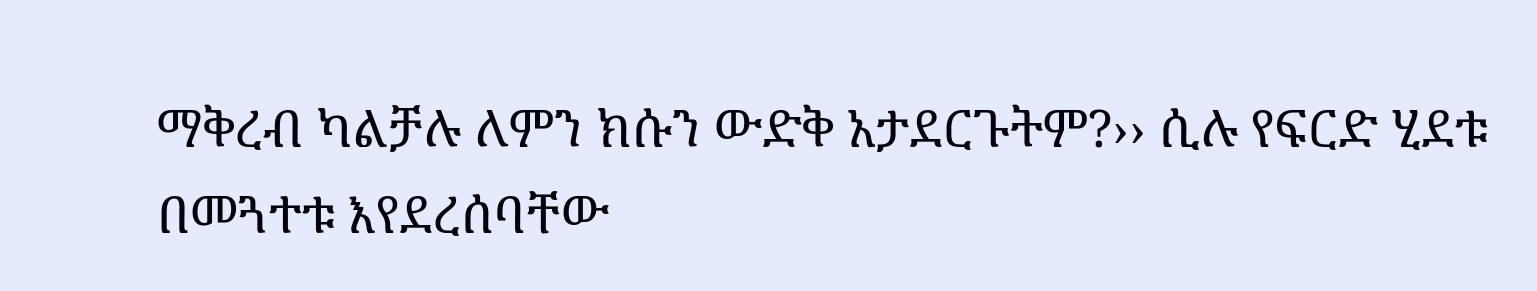ማቅረብ ካልቻሉ ለምን ክሱን ውድቅ አታደርጉትም?›› ሲሉ የፍርድ ሂደቱ በመጓተቱ እየደረሰባቸው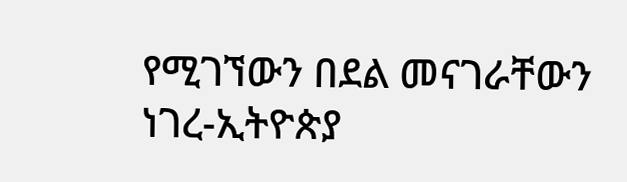የሚገኘውን በደል መናገራቸውን ነገረ-ኢትዮጵያ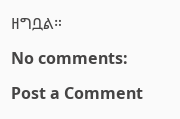ዘግቧል።

No comments:

Post a Comment